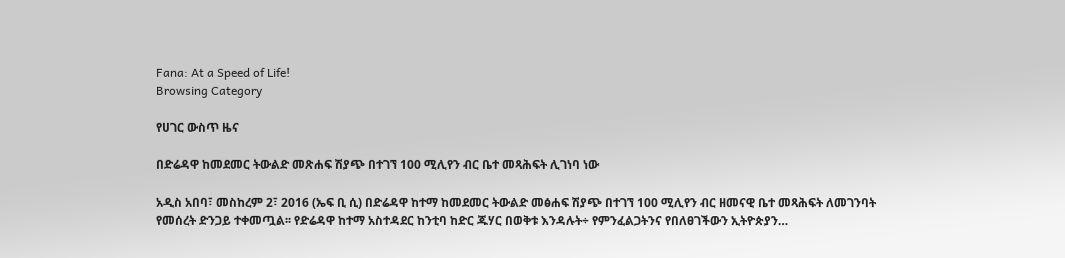Fana: At a Speed of Life!
Browsing Category

የሀገር ውስጥ ዜና

በድሬዳዋ ከመደመር ትውልድ መጽሐፍ ሽያጭ በተገኘ 100 ሚሊየን ብር ቤተ መጻሕፍት ሊገነባ ነው

አዲስ አበባ፣ መስከረም 2፣ 2016 (ኤፍ ቢ ሲ) በድሬዳዋ ከተማ ከመደመር ትውልድ መፅሐፍ ሽያጭ በተገኘ 100 ሚሊየን ብር ዘመናዊ ቤተ መጻሕፍት ለመገንባት የመሰረት ድንጋይ ተቀመጧል፡፡ የድሬዳዋ ከተማ አስተዳደር ከንቲባ ከድር ጁሃር በወቅቱ እንዳሉት÷ የምንፈልጋትንና የበለፀገችውን ኢትዮጵያን…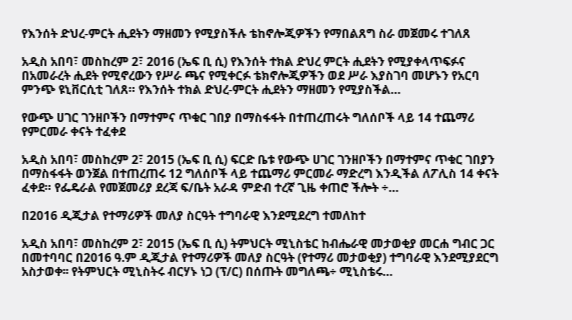የእንሰት ድህረ-ምርት ሒደትን ማዘመን የሚያስችሉ ቴከኖሎጂዎችን የማበልጸግ ስራ መጀመሩ ተገለጸ

አዲስ አበባ፣ መስከረም 2፣ 2016 (ኤፍ ቢ ሲ) የእንሰት ተክል ድህረ ምርት ሒደትን የሚያቀላጥፍፉና በአመራረት ሒደት የሚኖረውን የሥራ ጫና የሚቀርፉ ቴክኖሎጂዎችን ወደ ሥራ እያስገባ መሆኑን የአርባ ምንጭ ዩኒቨርሲቲ ገለጸ። የእንሰት ተክል ድህረ-ምርት ሒደትን ማዘመን የሚያስችል…

የውጭ ሀገር ገንዘቦችን በማተምና ጥቁር ገበያ በማስፋፋት በተጠረጠሩት ግለሰቦች ላይ 14 ተጨማሪ የምርመራ ቀናት ተፈቀደ

አዲስ አበባ፣ መስከረም 2፣ 2015 (ኤፍ ቢ ሲ) ፍርድ ቤቱ የውጭ ሀገር ገንዘቦችን በማተምና ጥቁር ገበያን በማስፋፋት ወንጀል በተጠረጠሩ 12 ግለሰቦች ላይ ተጨማሪ ምርመራ ማድረግ እንዲችል ለፖሊስ 14 ቀናት ፈቀደ። የፌዴራል የመጀመሪያ ደረጃ ፍ/ቤት አራዳ ምድብ ተረኛ ጊዜ ቀጠሮ ችሎት ÷…

በ2016 ዲጂታል የተማሪዎች መለያ ስርዓት ተግባራዊ እንደሚደረግ ተመለከተ

አዲስ አበባ፣ መስከረም 2፣ 2015 (ኤፍ ቢ ሲ) ትምህርት ሚኒስቴር ከብሔራዊ መታወቂያ መርሐ ግብር ጋር በመተባባር በ2016 ዓ.ም ዲጂታል የተማሪዎች መለያ ስርዓት (የተማሪ መታወቂያ) ተግባራዊ እንደሚያደርግ አስታወቀ፡፡ የትምህርት ሚኒስትሩ ብርሃኑ ነጋ (ፕ/ር) በሰጡት መግለጫ÷ ሚኒስቴሩ…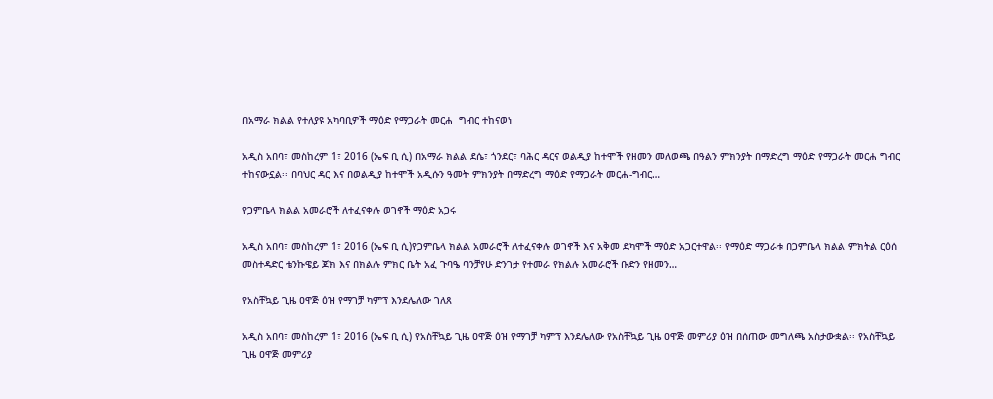በአማራ ክልል የተለያዩ አካባቢዎች ማዕድ የማጋራት መርሐ  ግብር ተከናወነ

አዲስ አበባ፣ መስከረም 1፣ 2016 (ኤፍ ቢ ሲ) በአማራ ክልል ደሴ፣ ጎንደር፣ ባሕር ዳርና ወልዲያ ከተሞች የዘመን መለወጫ በዓልን ምክንያት በማድረግ ማዕድ የማጋራት መርሐ ግብር ተከናውኗል፡፡ በባህር ዳር እና በወልዲያ ከተሞች አዲሱን ዓመት ምክንያት በማድረግ ማዕድ የማጋራት መርሐ-ግብር…

የጋምቤላ ክልል አመራሮች ለተፈናቀሉ ወገኖች ማዕድ አጋሩ

አዲስ አበባ፣ መስከረም 1፣ 2016 (ኤፍ ቢ ሲ)የጋምቤላ ክልል አመራሮች ለተፈናቀሉ ወገኖች እና አቅመ ደካሞች ማዕድ አጋርተዋል፡፡ የማዕድ ማጋራቱ በጋምቤላ ክልል ምክትል ርዕሰ መስተዳድር ቴንኩዌይ ጆክ እና በክልሉ ምክር ቤት አፈ ጉባዔ ባንቻየሁ ድንገታ የተመራ የክልሉ አመራሮች ቡድን የዘመን…

የአስቸኳይ ጊዜ ዐዋጅ ዕዝ የማገቻ ካምፕ እንደሌለው ገለጸ

አዲስ አበባ፣ መስከረም 1፣ 2016 (ኤፍ ቢ ሲ) የአስቸኳይ ጊዜ ዐዋጅ ዕዝ የማገቻ ካምፕ እንደሌለው የአስቸኳይ ጊዜ ዐዋጅ መምሪያ ዕዝ በሰጠው መግለጫ አስታውቋል፡፡ የአስቸኳይ ጊዜ ዐዋጅ መምሪያ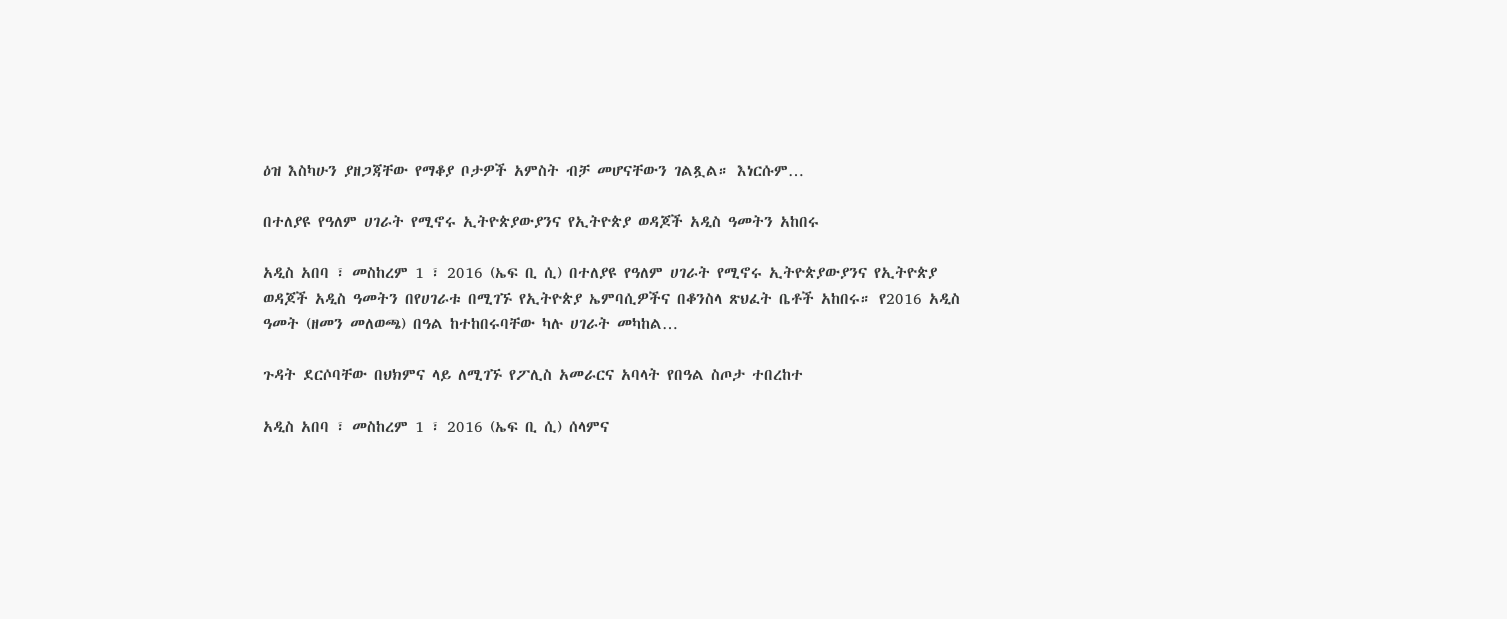ዕዝ እስካሁን ያዘጋጃቸው የማቆያ ቦታዎች አምስት ብቻ መሆናቸውን ገልጿል። እነርሱም…

በተለያዩ የዓለም ሀገራት የሚኖሩ ኢትዮጵያውያንና የኢትዮጵያ ወዳጆች አዲስ ዓመትን አከበሩ

አዲስ አበባ ፣ መስከረም 1 ፣ 2016 (ኤፍ ቢ ሲ) በተለያዩ የዓለም ሀገራት የሚኖሩ ኢትዮጵያውያንና የኢትዮጵያ ወዳጆች አዲስ ዓመትን በየሀገራቱ በሚገኙ የኢትዮጵያ ኤምባሲዎችና በቆንስላ ጽህፈት ቤቶች አከበሩ። የ2016 አዲስ ዓመት (ዘመን መለወጫ) በዓል ከተከበሩባቸው ካሉ ሀገራት መካከል…

ጉዳት ደርሶባቸው በህክምና ላይ ለሚገኙ የፖሊስ አመራርና አባላት የበዓል ስጦታ ተበረከተ

አዲስ አበባ ፣ መስከረም 1 ፣ 2016 (ኤፍ ቢ ሲ) ሰላምና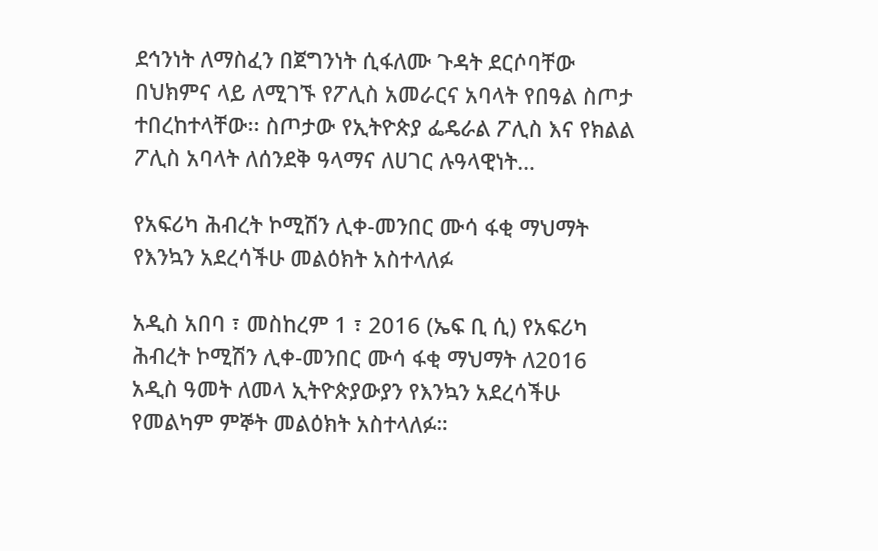ደኅንነት ለማስፈን በጀግንነት ሲፋለሙ ጉዳት ደርሶባቸው በህክምና ላይ ለሚገኙ የፖሊስ አመራርና አባላት የበዓል ስጦታ ተበረከተላቸው፡፡ ስጦታው የኢትዮጵያ ፌዴራል ፖሊስ እና የክልል ፖሊስ አባላት ለሰንደቅ ዓላማና ለሀገር ሉዓላዊነት…

የአፍሪካ ሕብረት ኮሚሽን ሊቀ-መንበር ሙሳ ፋቂ ማህማት የእንኳን አደረሳችሁ መልዕክት አስተላለፉ

አዲስ አበባ ፣ መስከረም 1 ፣ 2016 (ኤፍ ቢ ሲ) የአፍሪካ ሕብረት ኮሚሽን ሊቀ-መንበር ሙሳ ፋቂ ማህማት ለ2016 አዲስ ዓመት ለመላ ኢትዮጵያውያን የእንኳን አደረሳችሁ የመልካም ምኞት መልዕክት አስተላለፉ።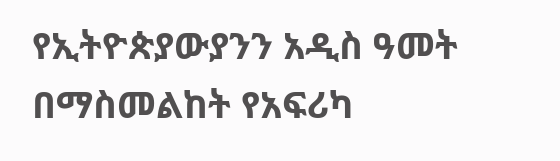የኢትዮጵያውያንን አዲስ ዓመት በማስመልከት የአፍሪካ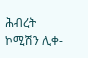ሕብረት ኮሚሽን ሊቀ-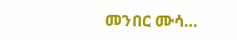መንበር ሙሳ…